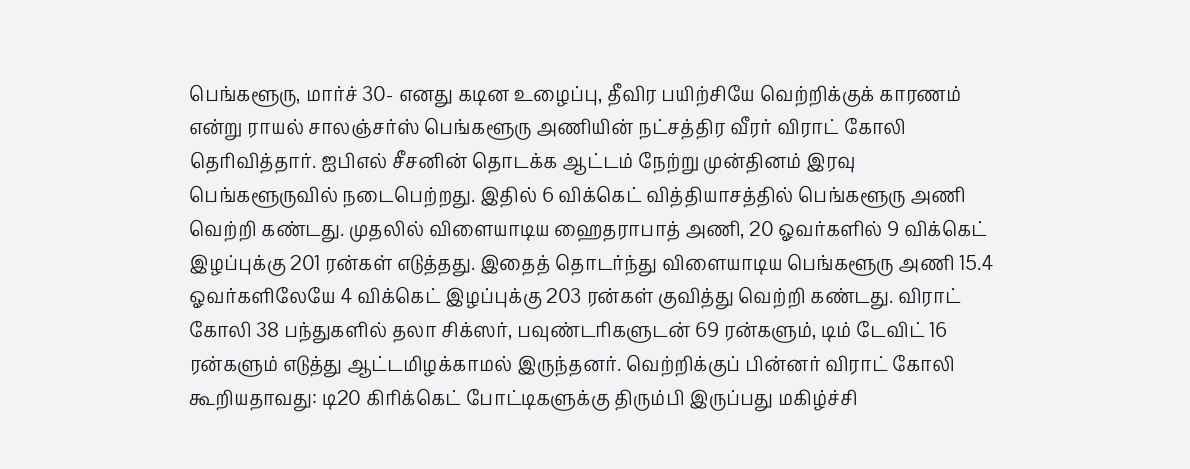பெங்களூரு, மார்ச் 30- எனது கடின உழைப்பு, தீவிர பயிற்சியே வெற்றிக்குக் காரணம் என்று ராயல் சாலஞ்சர்ஸ் பெங்களூரு அணியின் நட்சத்திர வீரர் விராட் கோலி தெரிவித்தார். ஐபிஎல் சீசனின் தொடக்க ஆட்டம் நேற்று முன்தினம் இரவு பெங்களூருவில் நடைபெற்றது. இதில் 6 விக்கெட் வித்தியாசத்தில் பெங்களூரு அணி வெற்றி கண்டது. முதலில் விளையாடிய ஹைதராபாத் அணி, 20 ஓவர்களில் 9 விக்கெட் இழப்புக்கு 201 ரன்கள் எடுத்தது. இதைத் தொடர்ந்து விளையாடிய பெங்களூரு அணி 15.4 ஓவர்களிலேயே 4 விக்கெட் இழப்புக்கு 203 ரன்கள் குவித்து வெற்றி கண்டது. விராட் கோலி 38 பந்துகளில் தலா சிக்ஸர், பவுண்டரிகளுடன் 69 ரன்களும், டிம் டேவிட் 16 ரன்களும் எடுத்து ஆட்டமிழக்காமல் இருந்தனர். வெற்றிக்குப் பின்னர் விராட் கோலி கூறியதாவது: டி20 கிரிக்கெட் போட்டிகளுக்கு திரும்பி இருப்பது மகிழ்ச்சி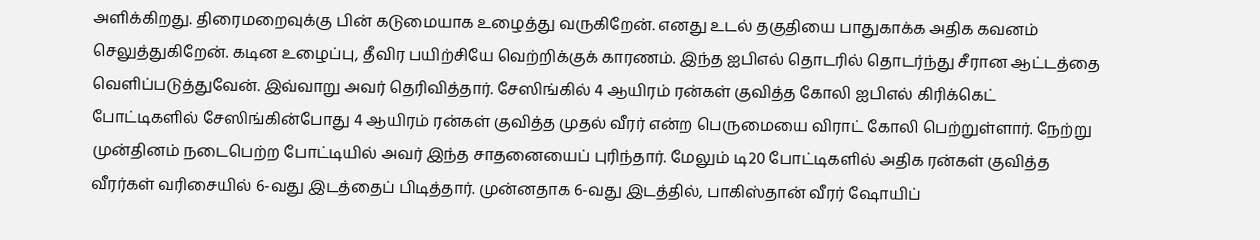அளிக்கிறது. திரைமறைவுக்கு பின் கடுமையாக உழைத்து வருகிறேன். எனது உடல் தகுதியை பாதுகாக்க அதிக கவனம் செலுத்துகிறேன். கடின உழைப்பு, தீவிர பயிற்சியே வெற்றிக்குக் காரணம். இந்த ஐபிஎல் தொடரில் தொடர்ந்து சீரான ஆட்டத்தை வெளிப்படுத்துவேன். இவ்வாறு அவர் தெரிவித்தார். சேஸிங்கில் 4 ஆயிரம் ரன்கள் குவித்த கோலி ஐபிஎல் கிரிக்கெட் போட்டிகளில் சேஸிங்கின்போது 4 ஆயிரம் ரன்கள் குவித்த முதல் வீரர் என்ற பெருமையை விராட் கோலி பெற்றுள்ளார். நேற்று முன்தினம் நடைபெற்ற போட்டியில் அவர் இந்த சாதனையைப் புரிந்தார். மேலும் டி20 போட்டிகளில் அதிக ரன்கள் குவித்த வீரர்கள் வரிசையில் 6-வது இடத்தைப் பிடித்தார். முன்னதாக 6-வது இடத்தில், பாகிஸ்தான் வீரர் ஷோயிப்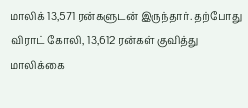மாலிக் 13,571 ரன்களுடன் இருந்தார். தற்போது விராட் கோலி, 13,612 ரன்கள் குவித்து மாலிக்கை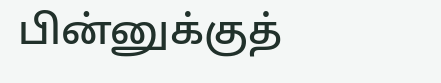பின்னுக்குத்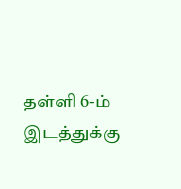தள்ளி 6-ம் இடத்துக்கு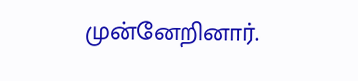முன்னேறினார்.